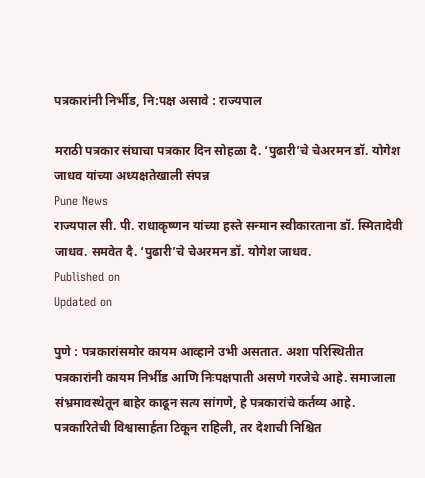पत्रकारांनी निर्भीड, नि:पक्ष असावे : राज्यपाल

मराठी पत्रकार संघाचा पत्रकार दिन सोहळा दै. ‘पुढारी’चे चेअरमन डॉ. योगेश जाधव यांच्या अध्यक्षतेखाली संपन्न
Pune News
राज्यपाल सी. पी. राधाकृष्णन यांच्या हस्ते सन्मान स्वीकारताना डॉ. स्मितादेवी जाधव. समवेत दै. ‘पुढारी’चे चेअरमन डॉ. योगेश जाधव.
Published on
Updated on

पुणे : पत्रकारांसमोर कायम आव्हाने उभी असतात. अशा परिस्थितीत पत्रकारांनी कायम निर्भीड आणि निःपक्षपाती असणे गरजेचे आहे. समाजाला संभ्रमावस्थेतून बाहेर काढून सत्य सांगणे, हे पत्रकारांचे कर्तव्य आहे. पत्रकारितेची विश्वासार्हता टिकून राहिली, तर देशाची निश्चित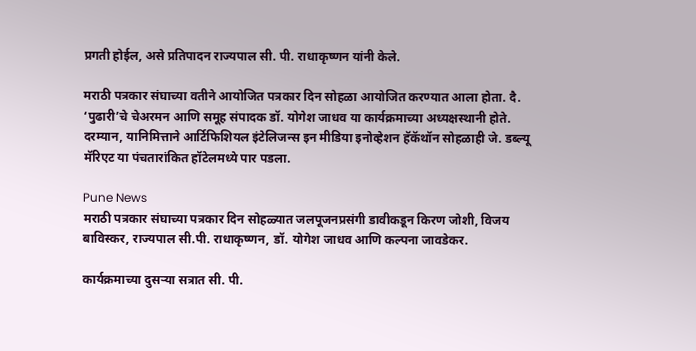प्रगती होईल, असे प्रतिपादन राज्यपाल सी. पी. राधाकृष्णन यांनी केले.

मराठी पत्रकार संघाच्या वतीने आयोजित पत्रकार दिन सोहळा आयोजित करण्यात आला होता. दै. ‘पुढारी’चे चेअरमन आणि समूह संपादक डॉ. योगेश जाधव या कार्यक्रमाच्या अध्यक्षस्थानी होते. दरम्यान, यानिमित्ताने आर्टिफिशियल इंटेलिजन्स इन मीडिया इनोव्हेशन हॅकॅथॉन सोहळाही जे. डब्ल्यू मॅरिएट या पंचतारांकित हॉटेलमध्ये पार पडला.

Pune News
मराठी पत्रकार संघाच्या पत्रकार दिन सोहळ्यात जलपूजनप्रसंगी डावीकडून किरण जोशी, विजय बाविस्कर, राज्यपाल सी.पी. राधाकृष्णन, डॉ. योगेश जाधव आणि कल्पना जावडेकर.

कार्यक्रमाच्या दुसर्‍या सत्रात सी. पी.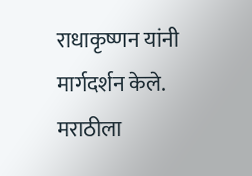राधाकृष्णन यांनी मार्गदर्शन केले. मराठीला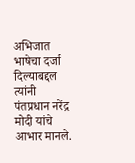अभिजात भाषेचा दर्जा दिल्याबद्दल त्यांनी पंतप्रधान नरेंद्र मोदी यांचे आभार मानले.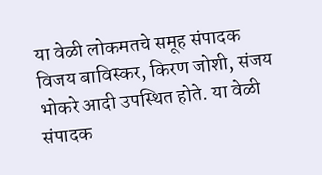या वेळी लोकमतचे समूह संपादक विजय बाविस्कर, किरण जोशी, संजय भोकरे आदी उपस्थित होते. या वेळी संपादक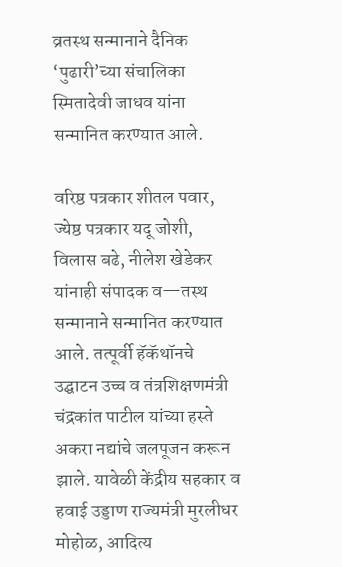व्रतस्थ सन्मानाने दैनिक ‘पुढारी’च्या संचालिका स्मितादेवी जाधव यांना सन्मानित करण्यात आले.

वरिष्ठ पत्रकार शीतल पवार, ज्येष्ठ पत्रकार यदू जोशी, विलास बढे, नीलेश खेडेकर यांनाही संपादक व—तस्थ सन्मानाने सन्मानित करण्यात आले. तत्पूर्वी हॅकॅथॉनचे उद्घाटन उच्च व तंत्रशिक्षणमंत्री चंद्रकांत पाटील यांच्या हस्ते अकरा नद्यांचे जलपूजन करून झाले. यावेळी केंद्रीय सहकार व हवाई उड्डाण राज्यमंत्री मुरलीधर मोहोळ, आदित्य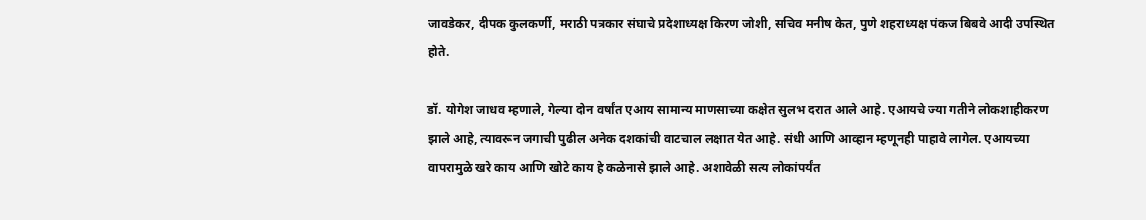जावडेकर, दीपक कुलकर्णी, मराठी पत्रकार संघाचे प्रदेशाध्यक्ष किरण जोशी, सचिव मनीष केत, पुणे शहराध्यक्ष पंकज बिबवे आदी उपस्थित होते.

डॉ. योगेश जाधव म्हणाले, गेल्या दोन वर्षांत एआय सामान्य माणसाच्या कक्षेत सुलभ दरात आले आहे. एआयचे ज्या गतीने लोकशाहीकरण झाले आहे, त्यावरून जगाची पुढील अनेक दशकांची वाटचाल लक्षात येत आहे. संधी आणि आव्हान म्हणूनही पाहावे लागेल. एआयच्या वापरामुळे खरे काय आणि खोटे काय हे कळेनासे झाले आहे. अशावेळी सत्य लोकांपर्यंत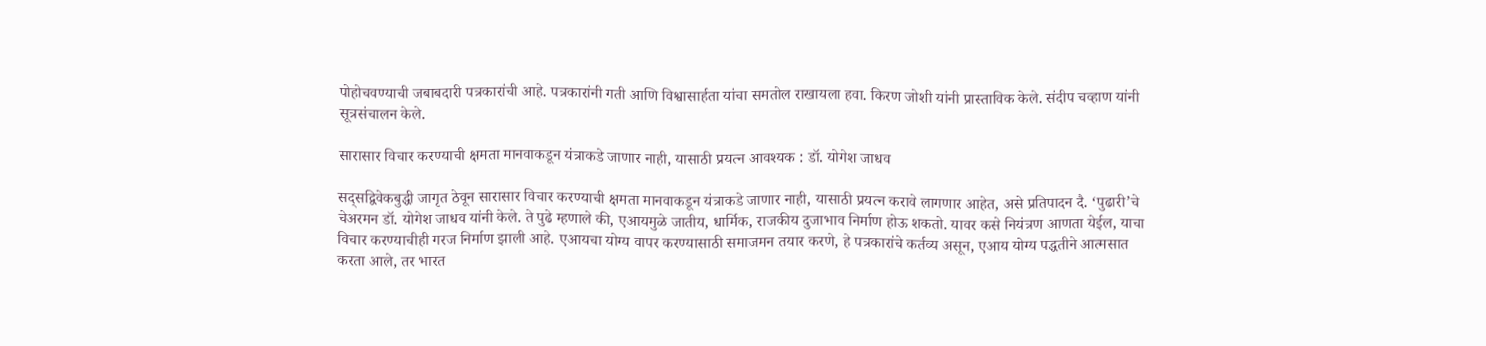पोहोचवण्याची जबाबदारी पत्रकारांची आहे. पत्रकारांनी गती आणि विश्वासार्हता यांचा समतोल राखायला हवा. किरण जोशी यांनी प्रास्ताविक केले. संदीप चव्हाण यांनी सूत्रसंचालन केले.

सारासार विचार करण्याची क्षमता मानवाकडून यंत्राकडे जाणार नाही, यासाठी प्रयत्न आवश्यक : डॉ. योगेश जाधव

सद्सद्विवेकबुद्धी जागृत ठेवून सारासार विचार करण्याची क्षमता मानवाकडून यंत्राकडे जाणार नाही, यासाठी प्रयत्न करावे लागणार आहेत, असे प्रतिपादन दै. ‘पुढारी’चे चेअरमन डॉ. योगेश जाधव यांनी केले. ते पुढे म्हणाले की, एआयमुळे जातीय, धार्मिक, राजकीय दुजाभाव निर्माण होऊ शकतो. यावर कसे नियंत्रण आणता येईल, याचा विचार करण्याचीही गरज निर्माण झाली आहे. एआयचा योग्य वापर करण्यासाठी समाजमन तयार करणे, हे पत्रकारांचे कर्तव्य असून, एआय योग्य पद्धतीने आत्मसात करता आले, तर भारत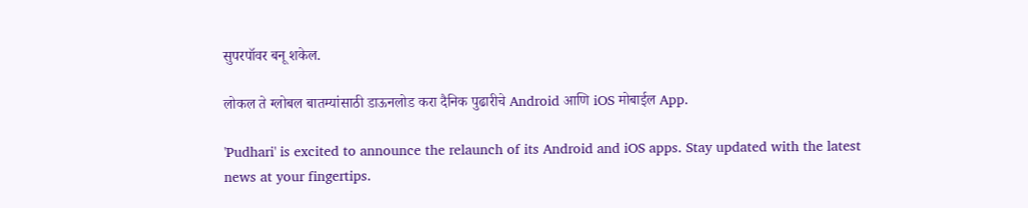सुपरपॉवर बनू शकेल.

लोकल ते ग्लोबल बातम्यांसाठी डाऊनलोड करा दैनिक पुढारीचे Android आणि iOS मोबाईल App.

'Pudhari' is excited to announce the relaunch of its Android and iOS apps. Stay updated with the latest news at your fingertips.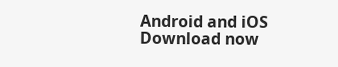Android and iOS Download now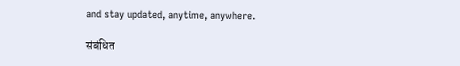and stay updated, anytime, anywhere.

संबंधित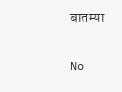बातम्या

No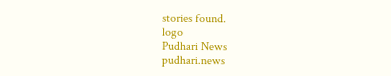stories found.
logo
Pudhari News
pudhari.news